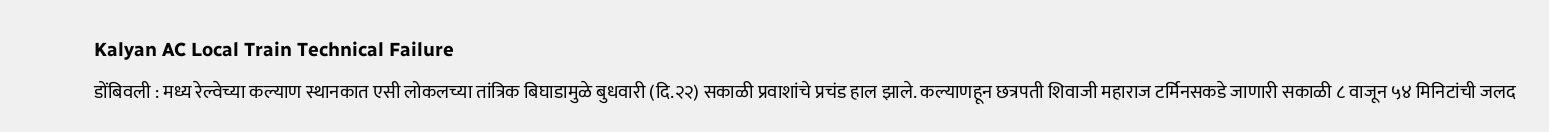Kalyan AC Local Train Technical Failure
डोंबिवली : मध्य रेल्वेच्या कल्याण स्थानकात एसी लोकलच्या तांत्रिक बिघाडामुळे बुधवारी (दि.२२) सकाळी प्रवाशांचे प्रचंड हाल झाले. कल्याणहून छत्रपती शिवाजी महाराज टर्मिनसकडे जाणारी सकाळी ८ वाजून ५४ मिनिटांची जलद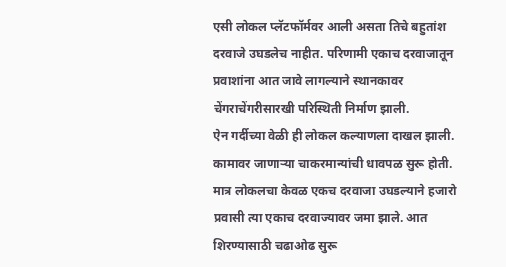एसी लोकल प्लॅटफॉर्मवर आली असता तिचे बहुतांश दरवाजे उघडलेच नाहीत. परिणामी एकाच दरवाजातून प्रवाशांना आत जावे लागल्याने स्थानकावर चेंगराचेंगरीसारखी परिस्थिती निर्माण झाली.
ऐन गर्दीच्या वेळी ही लोकल कल्याणला दाखल झाली. कामावर जाणाऱ्या चाकरमान्यांची धावपळ सुरू होती. मात्र लोकलचा केवळ एकच दरवाजा उघडल्याने हजारो प्रवासी त्या एकाच दरवाज्यावर जमा झाले. आत शिरण्यासाठी चढाओढ सुरू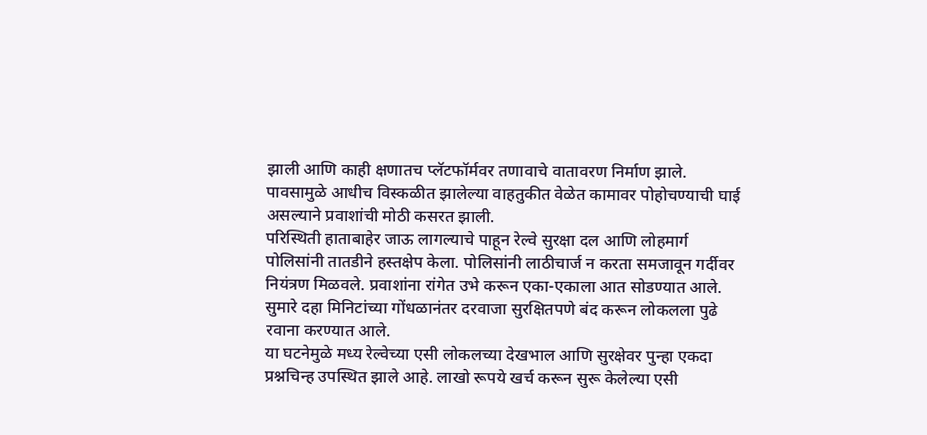झाली आणि काही क्षणातच प्लॅटफॉर्मवर तणावाचे वातावरण निर्माण झाले. पावसामुळे आधीच विस्कळीत झालेल्या वाहतुकीत वेळेत कामावर पोहोचण्याची घाई असल्याने प्रवाशांची मोठी कसरत झाली.
परिस्थिती हाताबाहेर जाऊ लागल्याचे पाहून रेल्वे सुरक्षा दल आणि लोहमार्ग पोलिसांनी तातडीने हस्तक्षेप केला. पोलिसांनी लाठीचार्ज न करता समजावून गर्दीवर नियंत्रण मिळवले. प्रवाशांना रांगेत उभे करून एका-एकाला आत सोडण्यात आले. सुमारे दहा मिनिटांच्या गोंधळानंतर दरवाजा सुरक्षितपणे बंद करून लोकलला पुढे रवाना करण्यात आले.
या घटनेमुळे मध्य रेल्वेच्या एसी लोकलच्या देखभाल आणि सुरक्षेवर पुन्हा एकदा प्रश्नचिन्ह उपस्थित झाले आहे. लाखो रूपये खर्च करून सुरू केलेल्या एसी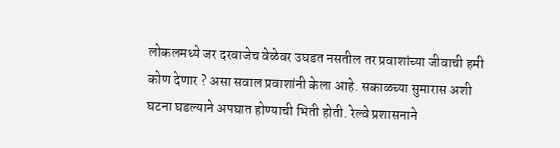लोकलमध्ये जर दरवाजेच वेळेवर उघडत नसतील तर प्रवाशांच्या जीवाची हमी कोण देणार ? असा सवाल प्रवाशांनी केला आहे. सकाळच्या सुमारास अशी घटना घडल्याने अपघात होण्याची भिती होती. रेल्वे प्रशासनाने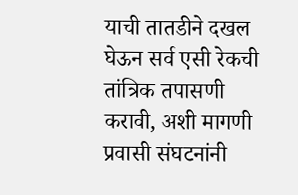याची तातडीने दखल घेऊन सर्व एसी रेकची तांत्रिक तपासणी करावी, अशी मागणी प्रवासी संघटनांनी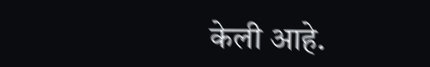केली आहे.